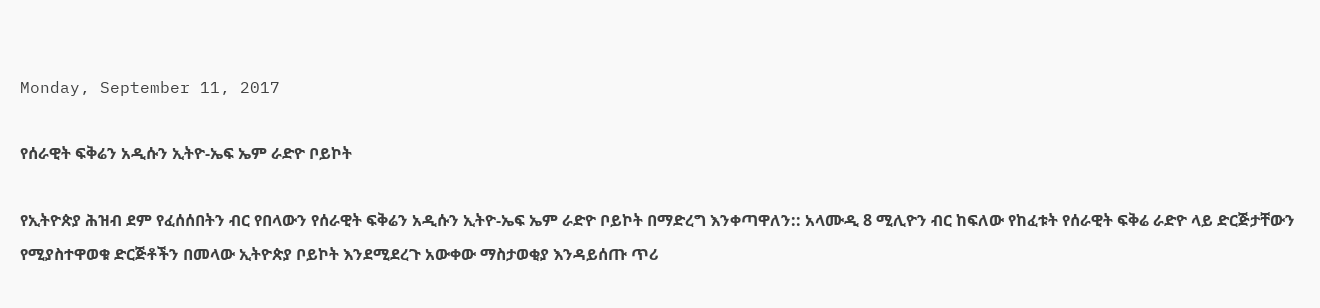Monday, September 11, 2017

የሰራዊት ፍቅሬን አዲሱን ኢትዮ-ኤፍ ኤም ራድዮ ቦይኮት

የኢትዮጵያ ሕዝብ ደም የፈሰሰበትን ብር የበላውን የሰራዊት ፍቅሬን አዲሱን ኢትዮ-ኤፍ ኤም ራድዮ ቦይኮት በማድረግ እንቀጣዋለን:: አላሙዲ 8 ሚሊዮን ብር ከፍለው የከፈቱት የሰራዊት ፍቅሬ ራድዮ ላይ ድርጅታቸውን የሚያስተዋወቁ ድርጅቶችን በመላው ኢትዮጵያ ቦይኮት እንደሚደረጉ አውቀው ማስታወቂያ እንዳይሰጡ ጥሪ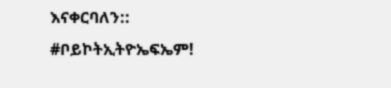እናቀርባለን::
#ቦይኮትኢትዮኤፍኤም!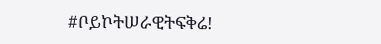#ቦይኮትሠራዊትፍቅሬ!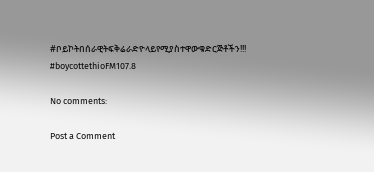#ቦይኮትበሰራዊትፍቅሬራድዮላይየሚያስተዋውቁድርጅቶችን!!! #boycottethioFM107.8

No comments:

Post a Comment